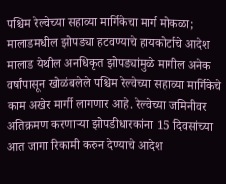पश्चिम रेल्वेच्या सहाव्या मार्गिकेचा मार्ग मोकळा; मालाडमधील झोपड्या हटवण्याचे हायकोर्टाचे आदेश
मालाड येथील अनधिकृत झोपड्यांमुळे मागील अनेक वर्षांपासून खोळंबलेले पश्चिम रेल्वेच्या सहाव्या मार्गिकेचे काम अखेर मार्गी लागणार आहे. रेल्वेच्या जमिनीवर अतिक्रमण करणाऱ्या झोपडीधारकांना 15 दिवसांच्या आत जागा रिकामी करुन देण्याचे आदेश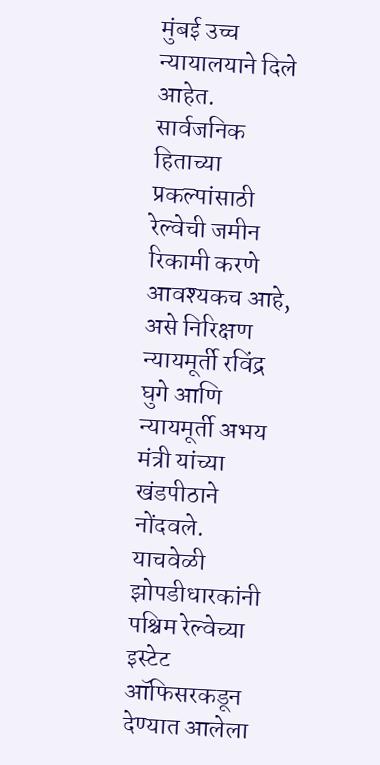मुंबई उच्च न्यायालयाने दिले आहेत. सार्वजनिक हिताच्या प्रकल्पांसाठी रेल्वेची जमीन रिकामी करणे आवश्यकच आहे, असे निरिक्षण न्यायमूर्ती रविंद्र घुगे आणि न्यायमूर्ती अभय मंत्री यांच्या खंडपीठाने नोंदवले. याचवेळी झोपडीधारकांनी पश्चिम रेल्वेच्या इस्टेट ऑफिसरकडून देण्यात आलेला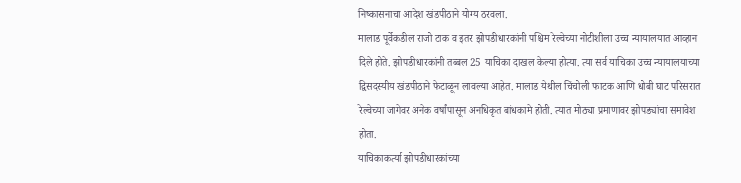निष्कासनाचा आदेश खंडपीठाने योग्य ठरवला.
मालाड पूर्वेकडील राजो टाक व इतर झोपडीधारकांनी पश्चिम रेल्वेच्या नोटीशीला उच्च न्यायालयात आव्हान दिले होते. झोपडीधारकांनी तब्बल 25 याचिका दाखल केल्या होत्या. त्या सर्व याचिका उच्च न्यायालयाच्या द्विसदस्यीय खंडपीठाने फेटाळून लावल्या आहेत. मालाड येथील चिंचोली फाटक आणि धोबी घाट परिसरात रेल्वेच्या जागेवर अनेक वर्षांपासून अनधिकृत बांधकामे होती. त्यात मोठ्या प्रमाणावर झोपड्यांचा समावेश होता.
याचिकाकर्त्या झोपडीधारकांच्या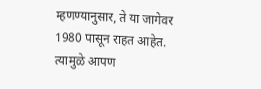म्हणण्यानुसार, ते या जागेवर 1980 पासून राहत आहेत. त्यामुळे आपण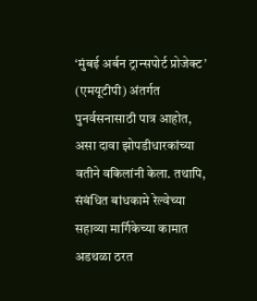‘मुंबई अर्बन ट्रान्सपोर्ट प्रोजेक्ट’ (एमयूटीपी) अंतर्गत पुनर्वसनासाठी पात्र आहोत, असा दावा झोपडीधारकांच्या वतीने वकिलांनी केला. तथापि, संबंधित बांधकामे रेल्वेच्या सहाव्या मार्गिकेच्या कामात अडथळा ठरत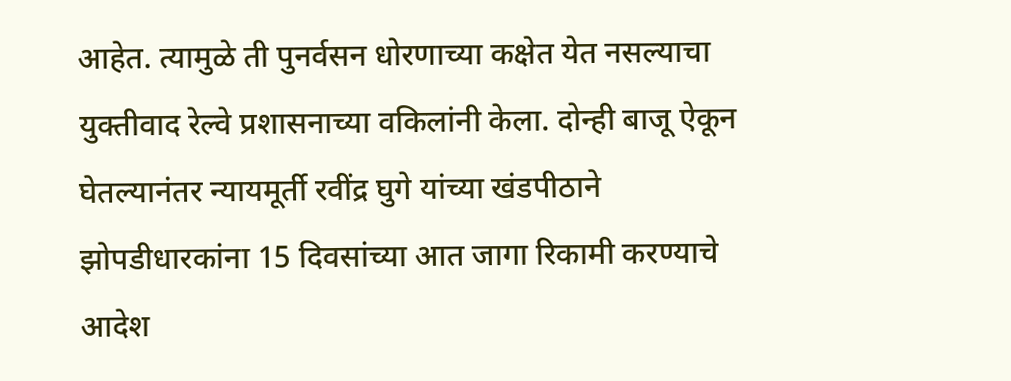आहेत. त्यामुळे ती पुनर्वसन धोरणाच्या कक्षेत येत नसल्याचा युक्तीवाद रेल्वे प्रशासनाच्या वकिलांनी केला. दोन्ही बाजू ऐकून घेतल्यानंतर न्यायमूर्ती रवींद्र घुगे यांच्या खंडपीठाने झोपडीधारकांना 15 दिवसांच्या आत जागा रिकामी करण्याचे आदेश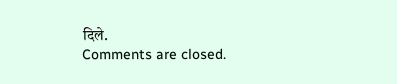दिले.
Comments are closed.